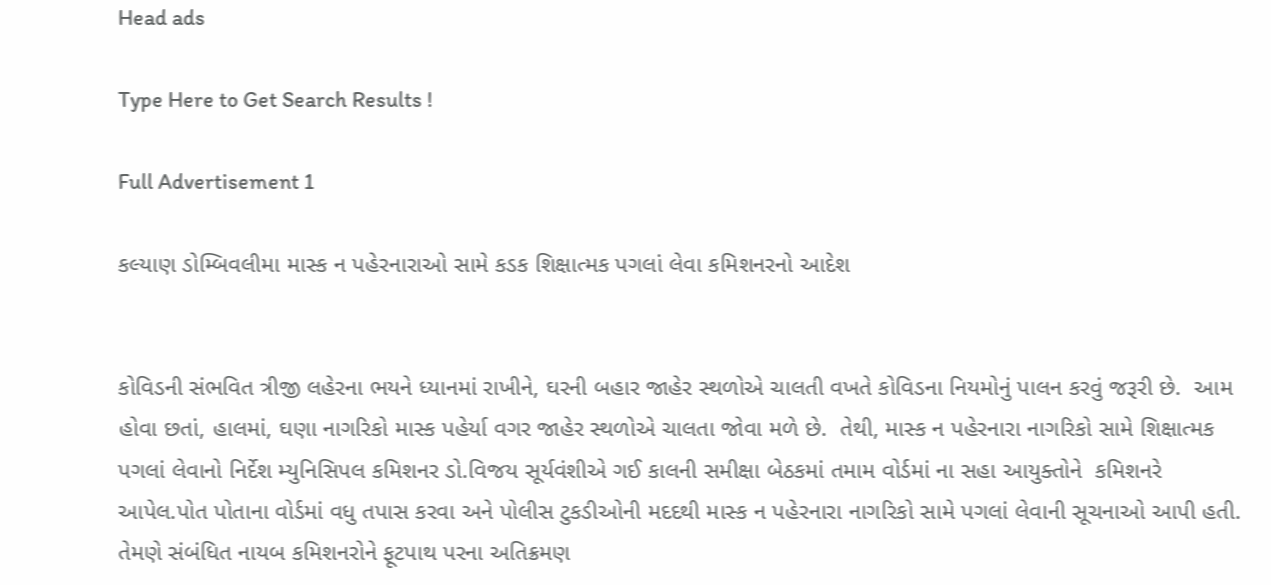Head ads

Type Here to Get Search Results !

Full Advertisement 1

કલ્યાણ ડોમ્બિવલીમા માસ્ક ન પહેરનારાઓ સામે કડક શિક્ષાત્મક પગલાં લેવા કમિશનરનો આદેશ


કોવિડની સંભવિત ત્રીજી લહેરના ભયને ધ્યાનમાં રાખીને, ઘરની બહાર જાહેર સ્થળોએ ચાલતી વખતે કોવિડના નિયમોનું પાલન કરવું જરૂરી છે.  આમ હોવા છતાં, હાલમાં, ઘણા નાગરિકો માસ્ક પહેર્યા વગર જાહેર સ્થળોએ ચાલતા જોવા મળે છે.  તેથી, માસ્ક ન પહેરનારા નાગરિકો સામે શિક્ષાત્મક પગલાં લેવાનો નિર્દેશ મ્યુનિસિપલ કમિશનર ડો.વિજય સૂર્યવંશીએ ગઈ કાલની સમીક્ષા બેઠકમાં તમામ વોર્ડમાં ના સહા આયુક્તોને  કમિશનરે આપેલ.પોત પોતાના વોર્ડમાં વધુ તપાસ કરવા અને પોલીસ ટુકડીઓની મદદથી માસ્ક ન પહેરનારા નાગરિકો સામે પગલાં લેવાની સૂચનાઓ આપી હતી. તેમણે સંબંધિત નાયબ કમિશનરોને ફૂટપાથ પરના અતિક્રમણ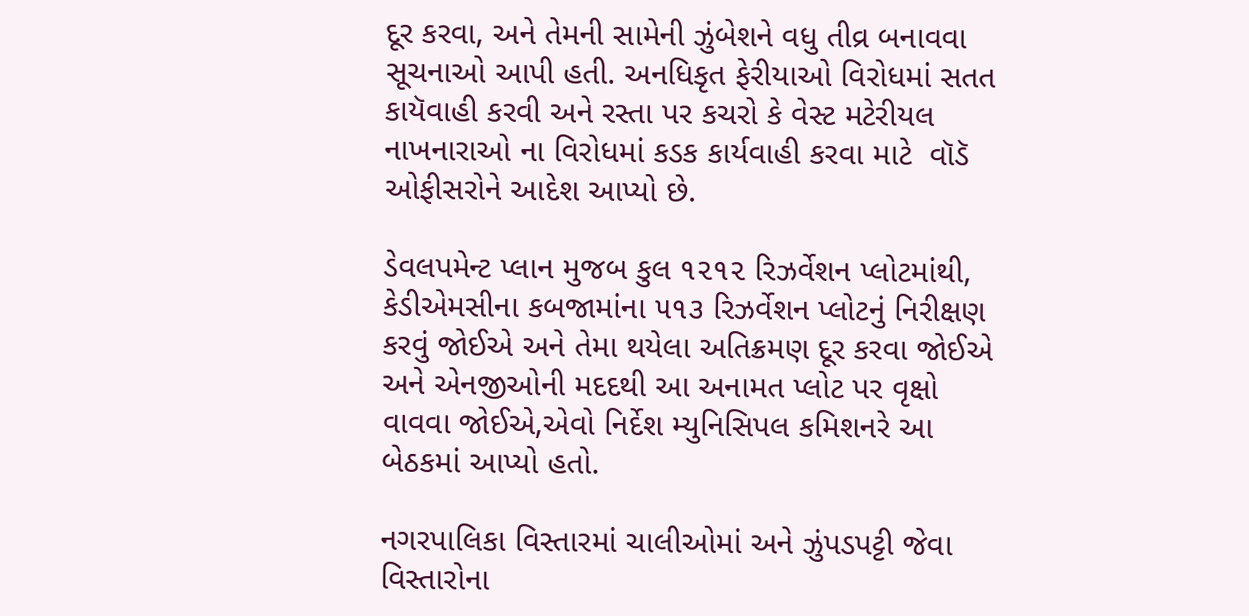દૂર કરવા, અને તેમની સામેની ઝુંબેશને વધુ તીવ્ર બનાવવા સૂચનાઓ આપી હતી. અનધિકૃત ફેરીયાઓ વિરોધમાં સતત કાયૅવાહી કરવી અને રસ્તા પર કચરો કે વેસ્ટ મટેરીયલ નાખનારાઓ ના વિરોધમાં કડક કાર્યવાહી કરવા માટે  વૉડૅ ઓફીસરોને આદેશ આપ્યો છે.

ડેવલપમેન્ટ પ્લાન મુજબ કુલ ૧૨૧૨ રિઝર્વેશન પ્લોટમાંથી,  કેડીએમસીના કબજામાંના ૫૧૩ રિઝર્વેશન પ્લોટનું નિરીક્ષણ કરવું જોઈએ અને તેમા થયેલા અતિક્રમણ દૂર કરવા જોઈએ અને એનજીઓની મદદથી આ અનામત પ્લોટ પર વૃક્ષો વાવવા જોઈએ,એવો નિર્દેશ મ્યુનિસિપલ કમિશનરે આ બેઠકમાં આપ્યો હતો.

નગરપાલિકા વિસ્તારમાં ચાલીઓમાં અને ઝુંપડપટ્ટી જેવા વિસ્તારોના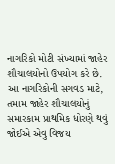નાગરિકો મોટી સંખ્યામાં જાહેર શૌચાલયોનો ઉપયોગ કરે છે. આ નાગરિકોની સગવડ માટે, તમામ જાહેર શૌચાલયોનું સમારકામ પ્રાથમિક ધોરણે થવું જોઈએ એવુ વિજય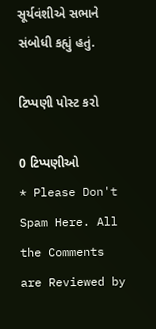સૂર્યવંશીએ સભાને સંબોધી કહ્યું હતું.

ટિપ્પણી પોસ્ટ કરો

0 ટિપ્પણીઓ
* Please Don't Spam Here. All the Comments are Reviewed by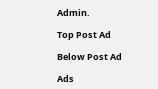Admin.

Top Post Ad

Below Post Ad

Ads